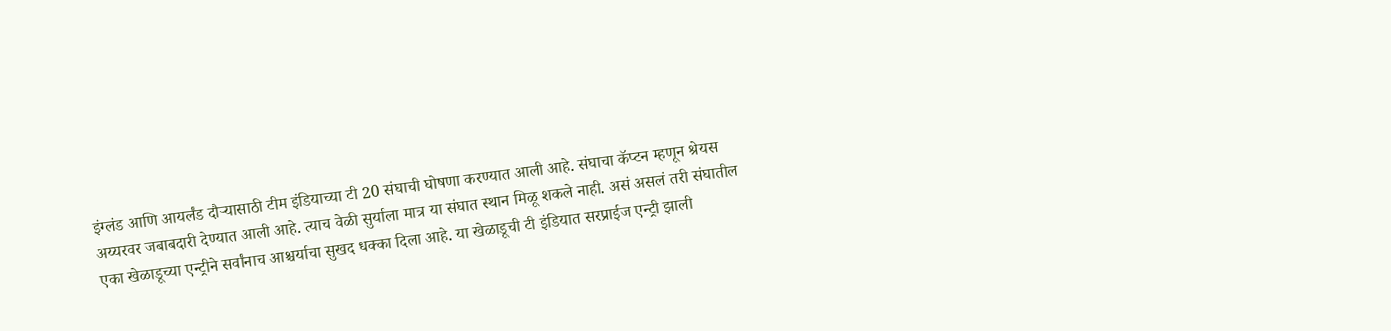इंग्लंड आणि आयर्लंड दौऱ्यासाठी टीम इंडियाच्या टी 20 संघाची घोषणा करण्यात आली आहे. संघाचा कॅप्टन म्हणून श्रेयस अय्यरवर जबाबदारी देण्यात आली आहे. त्याच वेळी सुर्याला मात्र या संघात स्थान मिळू शकले नाही. असं असलं तरी संघातील एका खेळाडूच्या एन्ट्रीने सर्वांनाच आश्चर्याचा सुखद धक्का दिला आहे. या खेळाडूची टी इंडियात सरप्राईज एन्ट्री झाली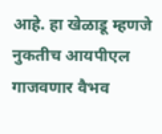आहे. हा खेळाडू म्हणजे नुकतीच आयपीएल गाजवणार वैभव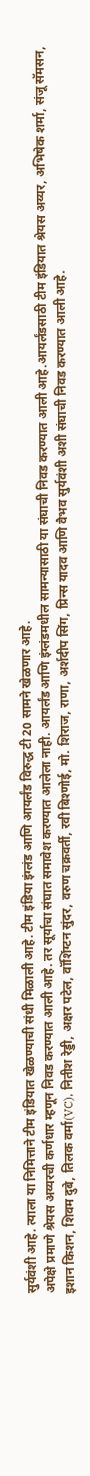सुर्यवंशी आहे. त्याला या निमित्ताने टीम इंडियात खेळण्याची संधी मिळाली आहे. टीम इंडिया इंग्लंड आणि आयर्लंड विरुद्ध टी 20 सामने खेळणार आहे.
अपेक्षे प्रमाणे श्रेयस अय्यरची कर्णधार म्हणून निवड करण्यात आली आहे. तर सूर्याचा संघात समावेश करण्यात आलेला नाही. आयर्लंड आणि इंग्लंडमधील सामन्यासाठी या संघाची निवड करण्यात आली आहे.आयर्लंडसाठी टीम इंडियात श्रेयस अय्यर, अभिषेक शर्मा, संजू सॅमसन, इशान किशन, शिवम दुबे, तिलक वर्मा(VC), नितीश रेड्डी, अक्षर पटेल, वॉशिंग्टन सुंदर, वरुण चक्रवर्ती, रवी बिश्णोई, मो. शिराज, राणा, अर्शदीप सिंग, प्रिन्स यादव आणि वैभव सुर्यवंशी अशी संघाची निवड करण्यात आली आहे.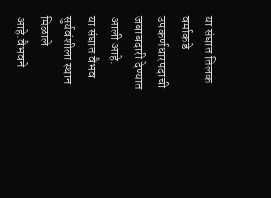या संघात तिलक वर्माकडे उपकर्णधारपदाची जबाबदारी देण्यात आली आहे.
या संघात वैभव सुर्यवंशीला स्थान मिळाले आहे.वैभवने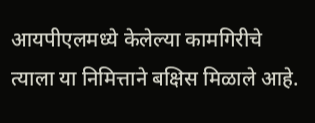आयपीएलमध्ये केलेल्या कामगिरीचे त्याला या निमित्ताने बक्षिस मिळाले आहे.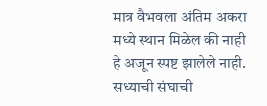मात्र वैभवला अंतिम अकरा मध्ये स्थान मिळेल की नाही हे अजून स्पष्ट झालेले नाही. सध्याची संघाची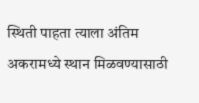स्थिती पाहता त्याला अंतिम अकरामध्ये स्थान मिळवण्यासाठी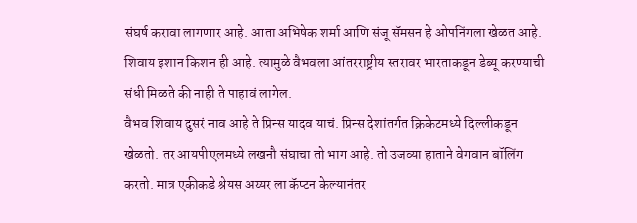संघर्ष करावा लागणार आहे. आता अभिषेक शर्मा आणि संजू सॅमसन हे ओपनिंगला खेळत आहे. शिवाय इशान किशन ही आहे. त्यामुळे वैभवला आंतरराष्ट्रीय स्तरावर भारताकडून डेब्यू करण्याची संधी मिळते की नाही ते पाहावं लागेल.
वैभव शिवाय दुसरं नाव आहे ते प्रिन्स यादव याचं. प्रिन्स देशांतर्गत क्रिकेटमध्ये दिल्लीकडून खेळतो. तर आयपीएलमध्ये लखनौ संघाचा तो भाग आहे. तो उजव्या हाताने वेगवान बॉलिंग करतो. मात्र एकीकडे श्रेयस अय्यर ला कॅप्टन केल्यानंतर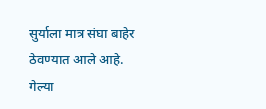सुर्याला मात्र संघा बाहेर ठेवण्यात आले आहे. गेल्या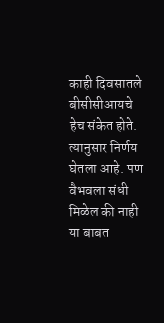काही दिवसातले बीसीसीआयचे हेच संकेत होते. त्यानुसार निर्णय घेतला आहे. पण वैभवला संधी मिळेल की नाही या बाबत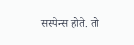सस्पेन्स होते. तो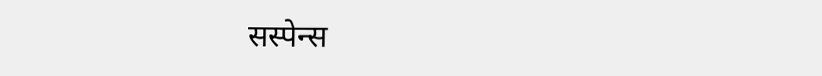सस्पेन्स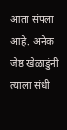आता संपला आहे. अनेक जेष्ठ खेळाडुंनी त्याला संधी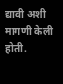द्यावी अशी मागणी केली होती.